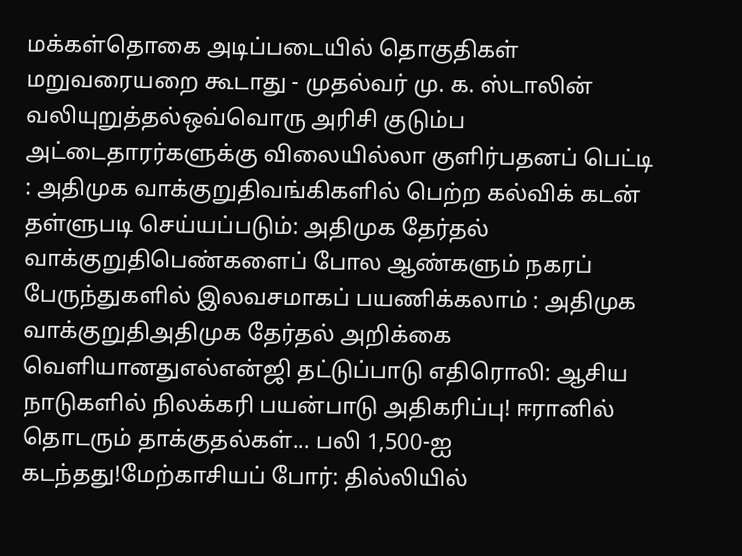மக்கள்தொகை அடிப்படையில் தொகுதிகள் மறுவரையறை கூடாது - முதல்வர் மு. க. ஸ்டாலின் வலியுறுத்தல்ஒவ்வொரு அரிசி குடும்ப அட்டைதாரர்களுக்கு விலையில்லா குளிர்பதனப் பெட்டி : அதிமுக வாக்குறுதிவங்கிகளில் பெற்ற கல்விக் கடன் தள்ளுபடி செய்யப்படும்: அதிமுக தேர்தல் வாக்குறுதிபெண்களைப் போல ஆண்களும் நகரப் பேருந்துகளில் இலவசமாகப் பயணிக்கலாம் : அதிமுக வாக்குறுதிஅதிமுக தேர்தல் அறிக்கை வெளியானதுஎல்என்ஜி தட்டுப்பாடு எதிரொலி: ஆசிய நாடுகளில் நிலக்கரி பயன்பாடு அதிகரிப்பு! ஈரானில் தொடரும் தாக்குதல்கள்... பலி 1,500-ஐ கடந்தது!மேற்காசியப் போர்: தில்லியில்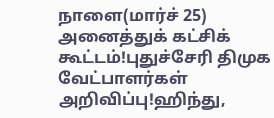நாளை(மார்ச் 25) அனைத்துக் கட்சிக் கூட்டம்!புதுச்சேரி திமுக வேட்பாளர்கள் அறிவிப்பு!ஹிந்து,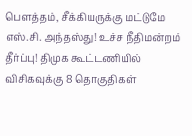பெளத்தம், சீக்கியருக்கு மட்டுமே எஸ்.சி. அந்தஸ்து! உச்ச நீதிமன்றம் தீர்ப்பு! திமுக கூட்டணியில் விசிகவுக்கு 8 தொகுதிகள்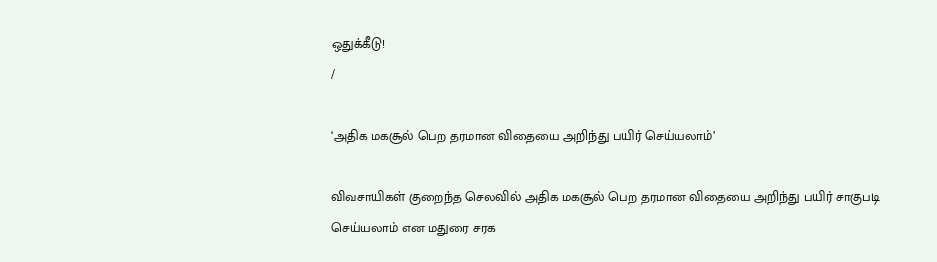ஒதுக்கீடு!
/

‘அதிக மகசூல் பெற தரமான விதையை அறிந்து பயிர் செய்யலாம்’

விவசாயிகள் குறைந்த செலவில் அதிக மகசூல் பெற தரமான விதையை அறிந்து பயிர் சாகுபடி செய்யலாம் என மதுரை சரக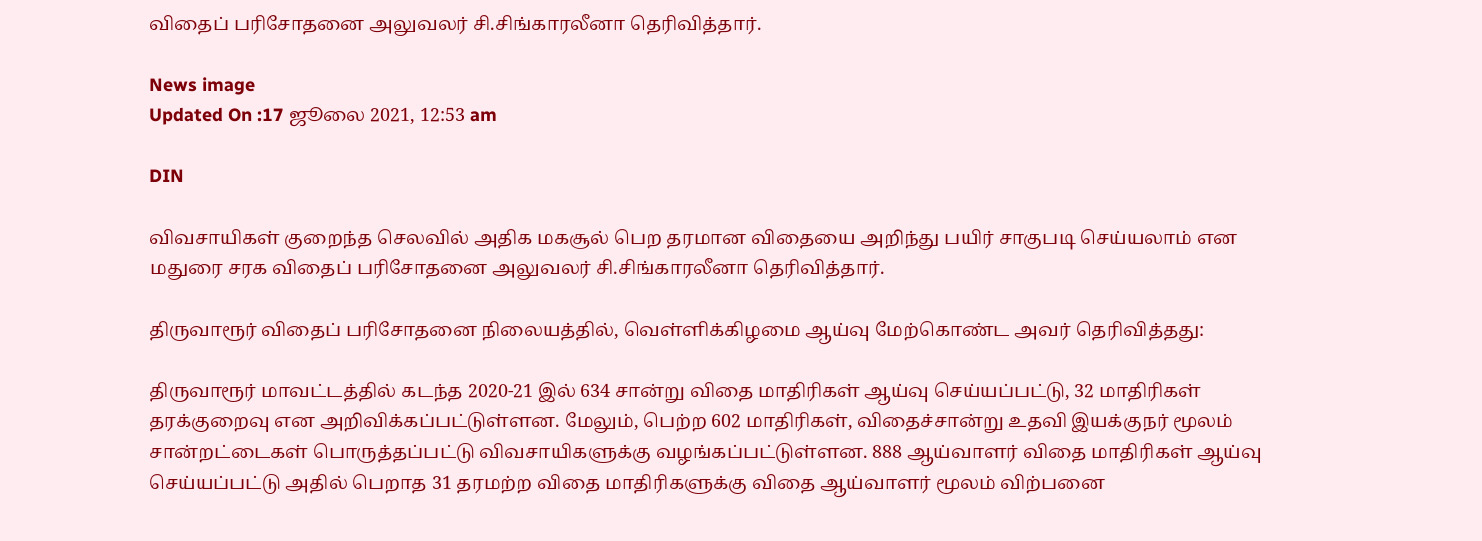விதைப் பரிசோதனை அலுவலர் சி.சிங்காரலீனா தெரிவித்தார்.

News image
Updated On :17 ஜூலை 2021, 12:53 am

DIN

விவசாயிகள் குறைந்த செலவில் அதிக மகசூல் பெற தரமான விதையை அறிந்து பயிர் சாகுபடி செய்யலாம் என மதுரை சரக விதைப் பரிசோதனை அலுவலர் சி.சிங்காரலீனா தெரிவித்தார்.

திருவாரூர் விதைப் பரிசோதனை நிலையத்தில், வெள்ளிக்கிழமை ஆய்வு மேற்கொண்ட அவர் தெரிவித்தது:

திருவாரூர் மாவட்டத்தில் கடந்த 2020-21 இல் 634 சான்று விதை மாதிரிகள் ஆய்வு செய்யப்பட்டு, 32 மாதிரிகள் தரக்குறைவு என அறிவிக்கப்பட்டுள்ளன. மேலும், பெற்ற 602 மாதிரிகள், விதைச்சான்று உதவி இயக்குநர் மூலம் சான்றட்டைகள் பொருத்தப்பட்டு விவசாயிகளுக்கு வழங்கப்பட்டுள்ளன. 888 ஆய்வாளர் விதை மாதிரிகள் ஆய்வு செய்யப்பட்டு அதில் பெறாத 31 தரமற்ற விதை மாதிரிகளுக்கு விதை ஆய்வாளர் மூலம் விற்பனை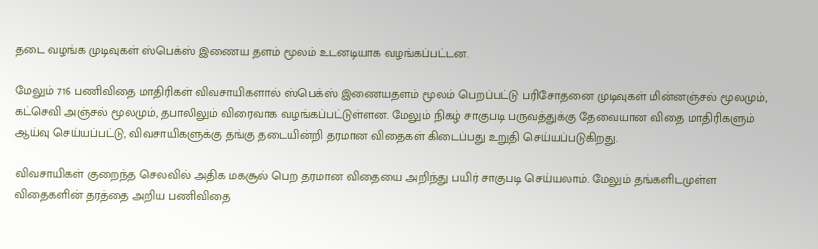தடை வழங்க முடிவுகள் ஸ்பெக்ஸ் இணைய தளம் மூலம் உடனடியாக வழங்கப்பட்டன.

மேலும் 716 பணிவிதை மாதிரிகள் விவசாயிகளால் ஸ்பெக்ஸ் இணையதளம் மூலம் பெறப்பட்டு பரிசோதனை முடிவுகள் மின்னஞ்சல் மூலமும், கட்செவி அஞ்சல் மூலமும், தபாலிலும் விரைவாக வழங்கப்பட்டுள்ளன. மேலும் நிகழ் சாகுபடி பருவத்துக்கு தேவையான விதை மாதிரிகளும் ஆய்வு செய்யப்பட்டு, விவசாயிகளுக்கு தங்கு தடையின்றி தரமான விதைகள் கிடைப்பது உறுதி செய்யப்படுகிறது.

விவசாயிகள் குறைந்த செலவில் அதிக மகசூல் பெற தரமான விதையை அறிந்து பயிர் சாகுபடி செய்யலாம். மேலும் தங்களிடமுள்ள விதைகளின் தரத்தை அறிய பணிவிதை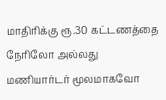மாதிரிக்கு ரூ.30 கட்டணத்தை நேரிலோ அல்லது மணியார்டர் மூலமாகவோ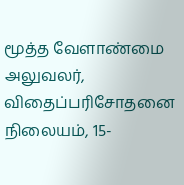மூத்த வேளாண்மை அலுவலர், விதைப்பரிசோதனை நிலையம், 15-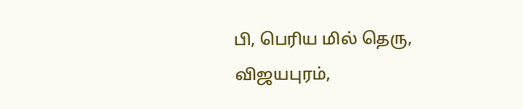பி, பெரிய மில் தெரு, விஜயபுரம்,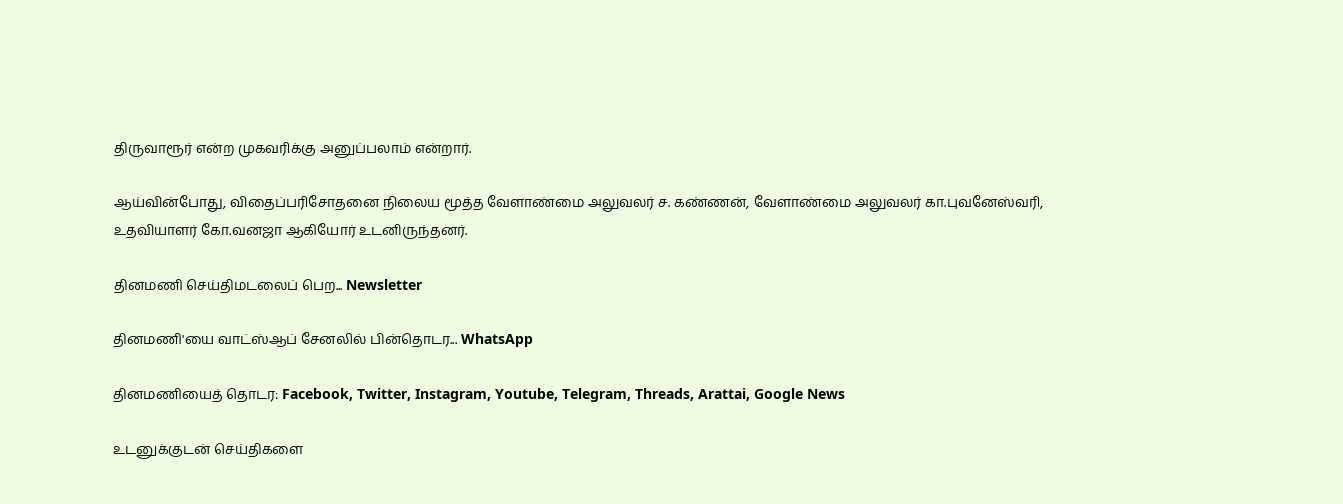திருவாரூர் என்ற முகவரிக்கு அனுப்பலாம் என்றார்.

ஆய்வின்போது, விதைப்பரிசோதனை நிலைய மூத்த வேளாண்மை அலுவலர் ச. கண்ணன், வேளாண்மை அலுவலர் கா.புவனேஸ்வரி, உதவியாளர் கோ.வனஜா ஆகியோர் உடனிருந்தனர்.

தினமணி செய்திமடலைப் பெற... Newsletter

தினமணி'யை வாட்ஸ்ஆப் சேனலில் பின்தொடர... WhatsApp

தினமணியைத் தொடர: Facebook, Twitter, Instagram, Youtube, Telegram, Threads, Arattai, Google News

உடனுக்குடன் செய்திகளை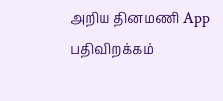அறிய தினமணி App பதிவிறக்கம்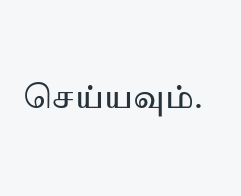செய்யவும்.